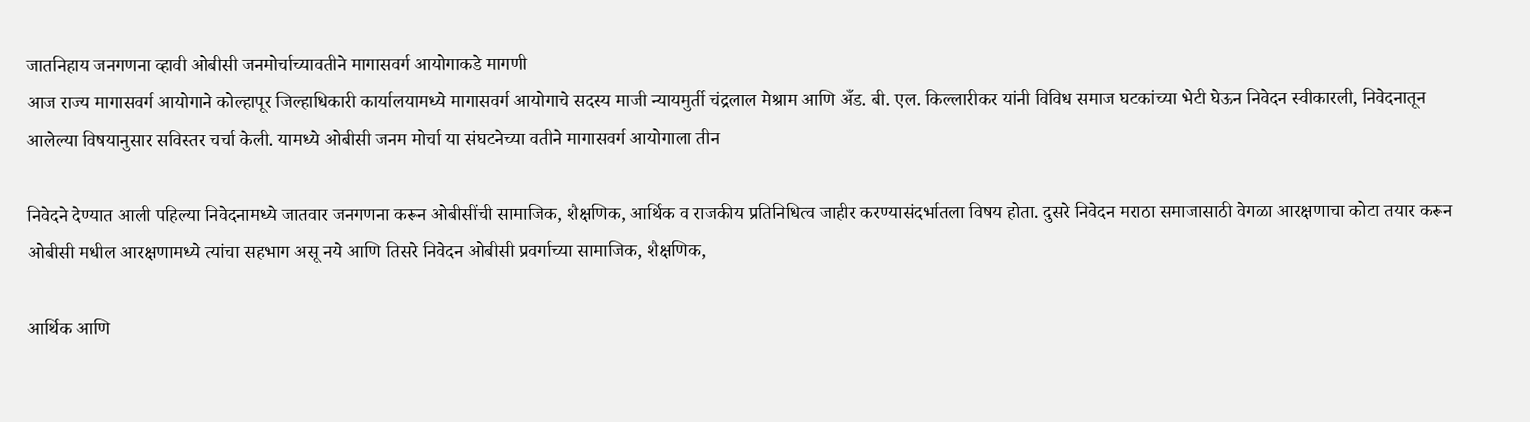जातनिहाय जनगणना व्हावी ओबीसी जनमोर्चाच्यावतीने मागासवर्ग आयोगाकडे मागणी
आज राज्य मागासवर्ग आयोगाने कोल्हापूर जिल्हाधिकारी कार्यालयामध्ये मागासवर्ग आयोगाचे सदस्य माजी न्यायमुर्ती चंद्रलाल मेश्राम आणि अँड. बी. एल. किल्लारीकर यांनी विविध समाज घटकांच्या भेटी घेऊन निवेदन स्वीकारली, निवेदनातून आलेल्या विषयानुसार सविस्तर चर्चा केली. यामध्ये ओबीसी जनम मोर्चा या संघटनेच्या वतीने मागासवर्ग आयोगाला तीन

निवेदने देण्यात आली पहिल्या निवेदनामध्ये जातवार जनगणना करून ओबीसींची सामाजिक, शैक्षणिक, आर्थिक व राजकीय प्रतिनिधित्व जाहीर करण्यासंदर्भातला विषय होता. दुसरे निवेदन मराठा समाजासाठी वेगळा आरक्षणाचा कोटा तयार करून ओबीसी मधील आरक्षणामध्ये त्यांचा सहभाग असू नये आणि तिसरे निवेदन ओबीसी प्रवर्गाच्या सामाजिक, शैक्षणिक,

आर्थिक आणि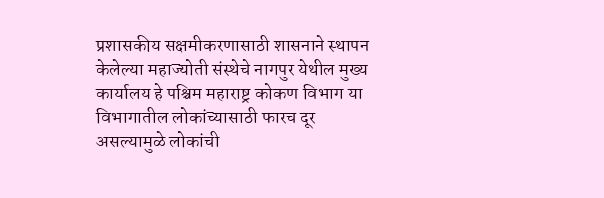प्रशासकीय सक्षमीकरणासाठी शासनाने स्थापन केलेल्या महाज्योती संस्थेचे नागपुर येथील मुख्य कार्यालय हे पश्चिम महाराष्ट्र कोकण विभाग या विभागातील लोकांच्यासाठी फारच दूर असल्यामुळे लोकांची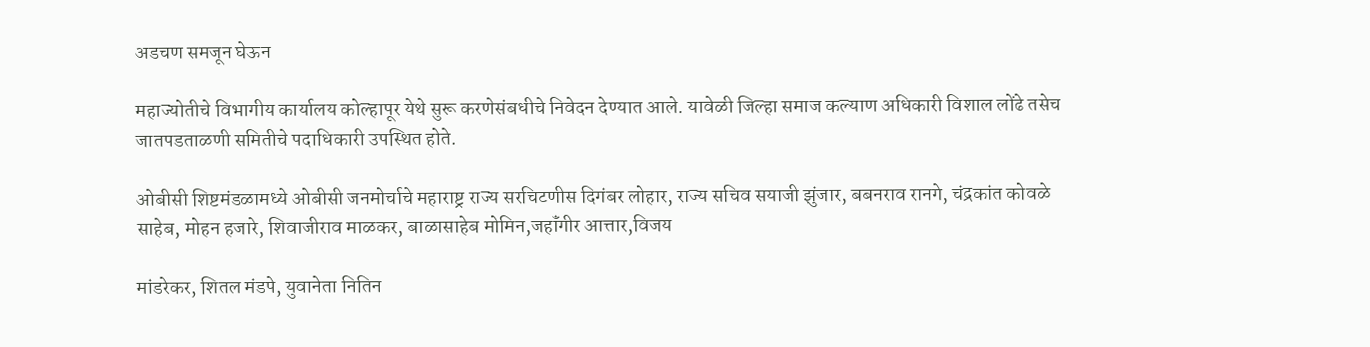अडचण समजून घेऊन

महाज्योतीचे विभागीय कार्यालय कोल्हापूर येथे सुरू करणेसंबधीचे निवेदन देण्यात आले. यावेळी जिल्हा समाज कल्याण अधिकारी विशाल लोंढे तसेच जातपडताळणी समितीचे पदाधिकारी उपस्थित होते.

ओबीसी शिष्टमंडळामध्ये ओबीसी जनमोर्चाचे महाराष्ट्र राज्य सरचिटणीस दिगंबर लोहार, राज्य सचिव सयाजी झुंजार, बबनराव रानगे, चंद्रकांत कोवळे साहेब, मोहन हजारे, शिवाजीराव माळकर, बाळासाहेब मोमिन,जहॉंगीर आत्तार,विजय

मांडरेकर, शितल मंडपे, युवानेता नितिन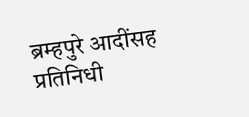ब्रम्हपुरे आदींसह प्रतिनिधी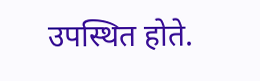उपस्थित होते.